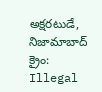అక్షరటుడే, నిజామాబాద్ క్రైం: Illegal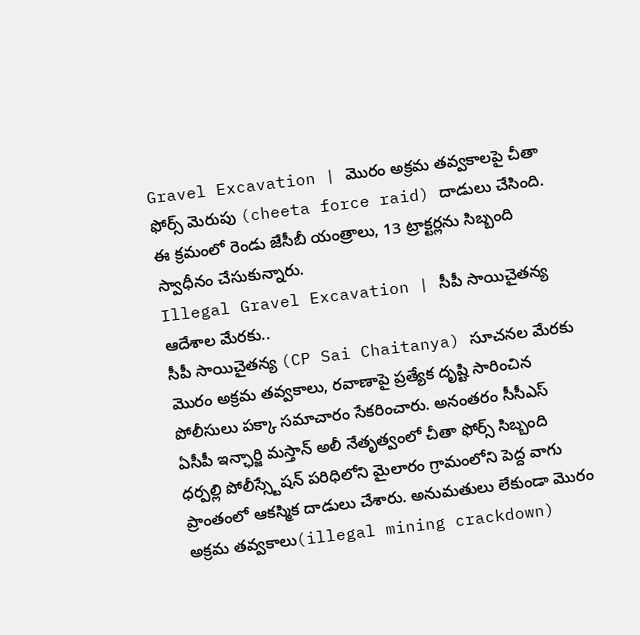Gravel Excavation | మొరం అక్రమ తవ్వకాలపై చీతా ఫోర్స్ మెరుపు (cheeta force raid) దాడులు చేసింది. ఈ క్రమంలో రెండు జేసీబీ యంత్రాలు, 13 ట్రాక్టర్లను సిబ్బంది స్వాధీనం చేసుకున్నారు.
Illegal Gravel Excavation | సీపీ సాయిచైతన్య ఆదేశాల మేరకు..
సీపీ సాయిచైతన్య (CP Sai Chaitanya) సూచనల మేరకు మొరం అక్రమ తవ్వకాలు, రవాణాపై ప్రత్యేక దృష్టి సారించిన పోలీసులు పక్కా సమాచారం సేకరించారు. అనంతరం సీసీఎస్ ఏసీపీ ఇన్ఛార్జి మస్తాన్ అలీ నేతృత్వంలో చీతా ఫోర్స్ సిబ్బంది ధర్పల్లి పోలీస్స్టేషన్ పరిధిలోని మైలారం గ్రామంలోని పెద్ద వాగు ప్రాంతంలో ఆకస్మిక దాడులు చేశారు. అనుమతులు లేకుండా మొరం అక్రమ తవ్వకాలు(illegal mining crackdown)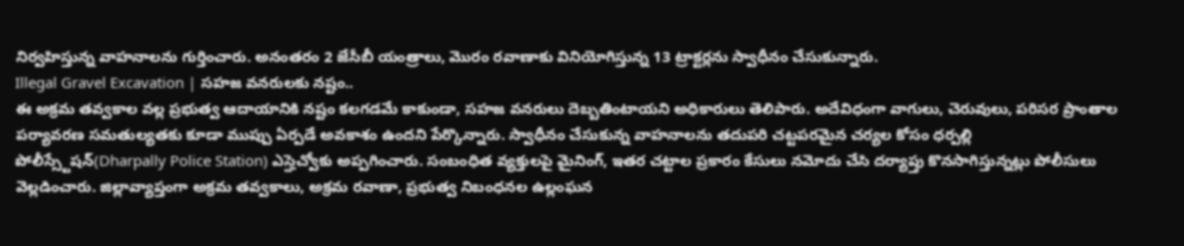నిర్వహిస్తున్న వాహనాలను గుర్తించారు. అనంతరం 2 జేసీబీ యంత్రాలు, మొరం రవాణాకు వినియోగిస్తున్న 13 ట్రాక్టర్లను స్వాధీనం చేసుకున్నారు.
Illegal Gravel Excavation | సహజ వనరులకు నష్టం..
ఈ అక్రమ తవ్వకాల వల్ల ప్రభుత్వ ఆదాయానికి నష్టం కలగడమే కాకుండా, సహజ వనరులు దెబ్బతింటాయని అధికారులు తెలిపారు. అదేవిధంగా వాగులు, చెరువులు, పరిసర ప్రాంతాల పర్యావరణ సమతుల్యతకు కూడా ముప్పు ఏర్పడే అవకాశం ఉందని పేర్కొన్నారు. స్వాధీనం చేసుకున్న వాహనాలను తదుపరి చట్టపరమైన చర్యల కోసం ధర్పల్లి పోలీస్స్టేషన్(Dharpally Police Station) ఎస్హెచ్వోకు అప్పగించారు. సంబంధిత వ్యక్తులపై మైనింగ్, ఇతర చట్టాల ప్రకారం కేసులు నమోదు చేసి దర్యాప్తు కొనసాగిస్తున్నట్లు పోలీసులు వెల్లడించారు. జిల్లావ్యాప్తంగా అక్రమ తవ్వకాలు, అక్రమ రవాణా, ప్రభుత్వ నిబంధనల ఉల్లంఘన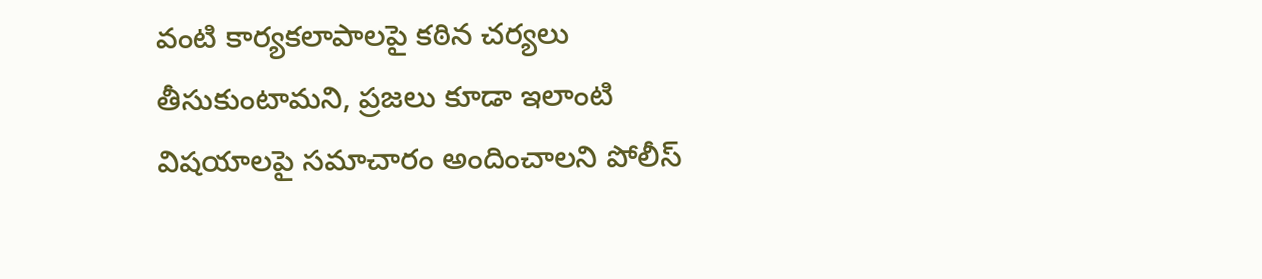వంటి కార్యకలాపాలపై కఠిన చర్యలు తీసుకుంటామని, ప్రజలు కూడా ఇలాంటి విషయాలపై సమాచారం అందించాలని పోలీస్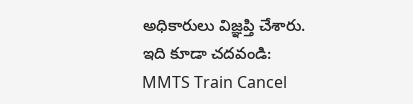అధికారులు విజ్ఞప్తి చేశారు.
ఇది కూడా చదవండి: MMTS Train Cancel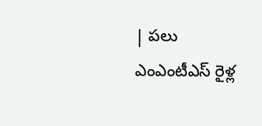| పలు ఎంఎంటీఎస్ రైళ్ల